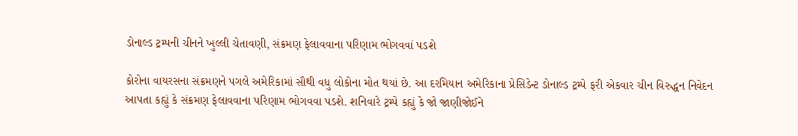ડોનાલ્ડ ટ્રમ્પની ચીનને ખુલ્લી ચેતાવણી, સંક્રમણ ફેલાવવાના પરિણામ ભોગવવાં પડશે

કોરોના વાયરસના સંક્રમણને પગલે અમેરિકામાં સૌથી વધુ લોકોના મોત થયાં છે. આ દરમિયાન અમેરિકાના પ્રેસિડેન્ટ ડોનાલ્ડ ટ્રમ્પે ફરી એકવાર ચીન વિરુદ્ધન નિવેદન આપતા કહ્યું કે સંક્રમણ ફેલાવવાના પરિણામ ભોગવવા પડશે. શનિવારે ટ્રમ્પે કહ્યું કે જો જાણીજોઈને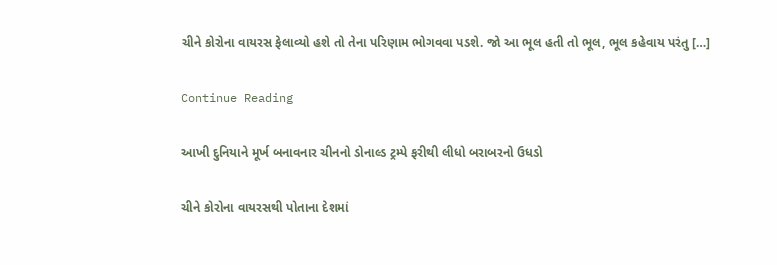ચીને કોરોના વાયરસ ફેલાવ્યો હશે તો તેના પરિણામ ભોગવવા પડશે. જો આ ભૂલ હતી તો ભૂલ, ભૂલ કહેવાય પરંતુ […]

Continue Reading

આખી દુનિયાને મૂર્ખ બનાવનાર ચીનનો ડોનાલ્ડ ટ્રમ્પે ફરીથી લીધો બરાબરનો ઉધડો

ચીને કોરોના વાયરસથી પોતાના દેશમાં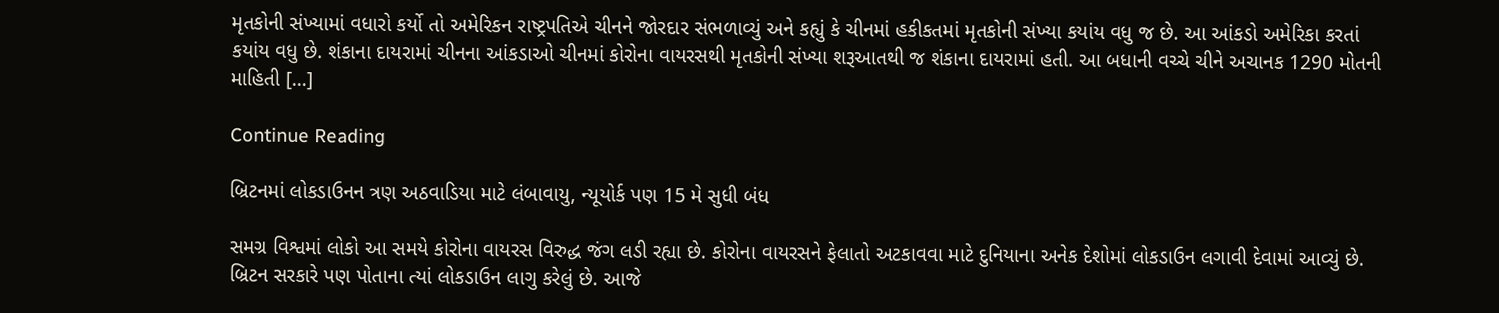મૃતકોની સંખ્યામાં વધારો કર્યો તો અમેરિકન રાષ્ટ્રપતિએ ચીનને જોરદાર સંભળાવ્યું અને કહ્યું કે ચીનમાં હકીકતમાં મૃતકોની સંખ્યા કયાંય વધુ જ છે. આ આંકડો અમેરિકા કરતાં કયાંય વધુ છે. શંકાના દાયરામાં ચીનના આંકડાઓ ચીનમાં કોરોના વાયરસથી મૃતકોની સંખ્યા શરૂઆતથી જ શંકાના દાયરામાં હતી. આ બધાની વચ્ચે ચીને અચાનક 1290 મોતની માહિતી […]

Continue Reading

બ્રિટનમાં લોકડાઉનન ત્રણ અઠવાડિયા માટે લંબાવાયુ, ન્યૂયોર્ક પણ 15 મે સુધી બંધ

સમગ્ર વિશ્વમાં લોકો આ સમયે કોરોના વાયરસ વિરુદ્ધ જંગ લડી રહ્યા છે. કોરોના વાયરસને ફેલાતો અટકાવવા માટે દુનિયાના અનેક દેશોમાં લોકડાઉન લગાવી દેવામાં આવ્યું છે. બ્રિટન સરકારે પણ પોતાના ત્યાં લોકડાઉન લાગુ કરેલું છે. આજે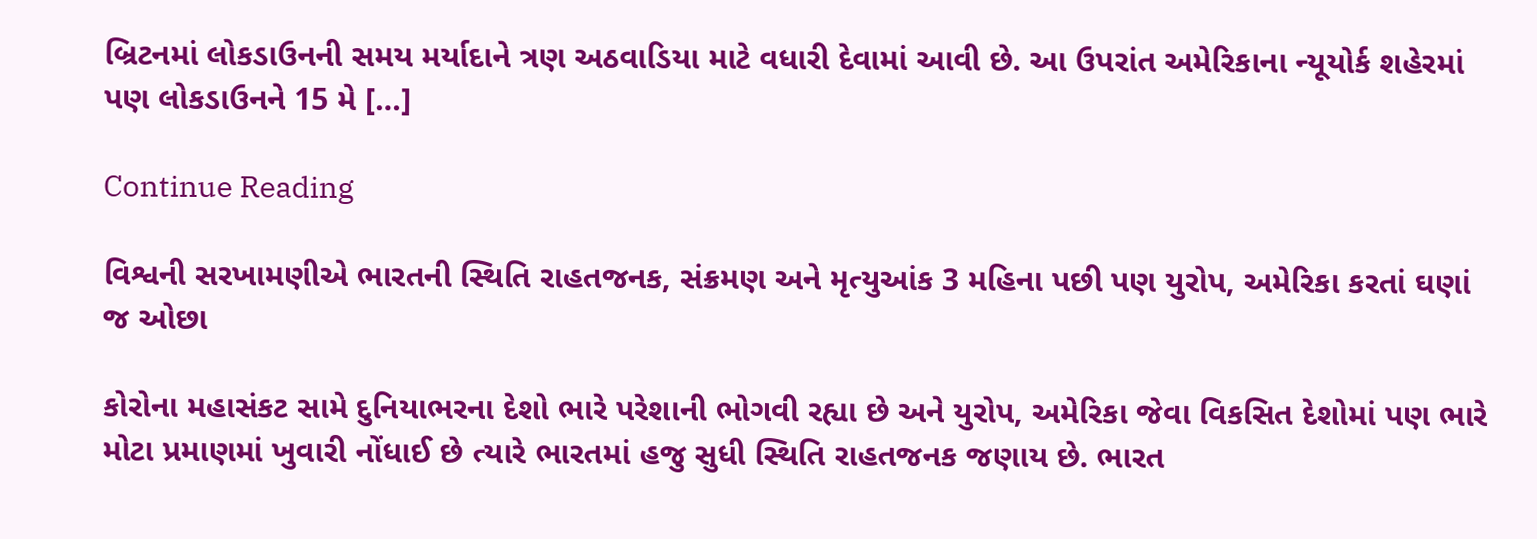બ્રિટનમાં લોકડાઉનની સમય મર્યાદાને ત્રણ અઠવાડિયા માટે વધારી દેવામાં આવી છે. આ ઉપરાંત અમેરિકાના ન્યૂયોર્ક શહેરમાં પણ લોકડાઉનને 15 મે […]

Continue Reading

વિશ્વની સરખામણીએ ભારતની સ્થિતિ રાહતજનક, સંક્રમણ અને મૃત્યુઆંક 3 મહિના પછી પણ યુરોપ, અમેરિકા કરતાં ઘણાં જ ઓછા

કોરોના મહાસંકટ સામે દુનિયાભરના દેશો ભારે પરેશાની ભોગવી રહ્યા છે અને યુરોપ, અમેરિકા જેવા વિકસિત દેશોમાં પણ ભારે મોટા પ્રમાણમાં ખુવારી નોંધાઈ છે ત્યારે ભારતમાં હજુ સુધી સ્થિતિ રાહતજનક જણાય છે. ભારત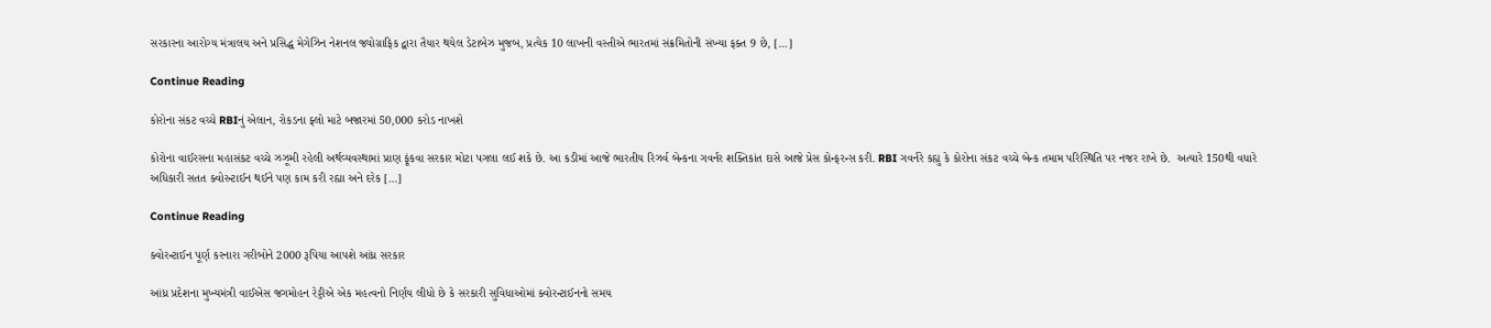સરકારના આરોગ્ય મંત્રાલય અને પ્રસિદ્ધ મેગેઝિન નેશનલ જ્યોગ્રાફિક દ્વારા તૈયાર થયેલ ડેટાબેઝ મુજબ, પ્રત્યેક 10 લાખની વસ્તીએ ભારતમાં સંક્રમિતોની સંખ્યા ફક્ત 9 છે, […]

Continue Reading

કોરોના સંકટ વચ્ચે RBIનું એલાન, રોકડના ફ્લો માટે બજારમાં 50,000 કરોડ નાખશે

કોરોના વાઈરસના મહાસંકટ વચ્ચે ઝઝૂમી રહેલી અર્થવ્યવસ્થામાં પ્રાણ ફૂંકવા સરકાર મોટા પગલા લઈ શકે છે. આ કડીમાં આજે ભારતીય રિઝર્વ બેન્કના ગવર્નર શક્તિકાંત દાસે આજે પ્રેસ કોન્ફરન્સ કરી. RBI ગવર્નરે કહ્યુ કે કોરોના સંકટ વચ્ચે બેન્ક તમામ પરિસ્થિતિ પર નજર રાખે છે.  અત્યારે 150થી વધારે અધિકારી સતત ક્વોરન્ટાઈન થઈને પણ કામ કરી રહ્યા અને દરેક […]

Continue Reading

ક્વોરન્ટાઈન પૂર્ણ કરનારા ગરીબોને 2000 રૂપિયા આપશે આંધ્ર સરકાર

આંધ્ર પ્રદેશના મુખ્યમંત્રી વાઈએસ જગમોહન રેડ્ડીએ એક મહત્વનો નિર્ણય લીધો છે કે સરકારી સુવિધાઓમાં ક્વોરન્ટાઈનનો સમય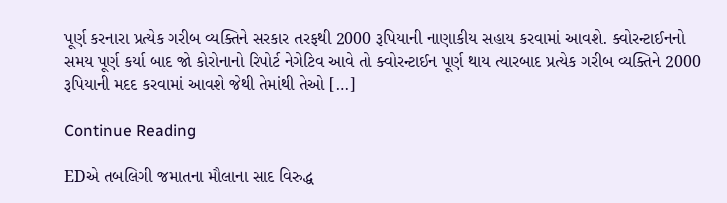પૂર્ણ કરનારા પ્રત્યેક ગરીબ વ્યક્તિને સરકાર તરફથી 2000 રૂપિયાની નાણાકીય સહાય કરવામાં આવશે. ક્વોરન્ટાઈનનો સમય પૂર્ણ કર્યા બાદ જો કોરોનાનો રિપોર્ટ નેગેટિવ આવે તો ક્વોરન્ટાઈન પૂર્ણ થાય ત્યારબાદ પ્રત્યેક ગરીબ વ્યક્તિને 2000 રૂપિયાની મદદ કરવામાં આવશે જેથી તેમાંથી તેઓ […]

Continue Reading

EDએ તબલિગી જમાતના મૌલાના સાદ વિરુદ્ધ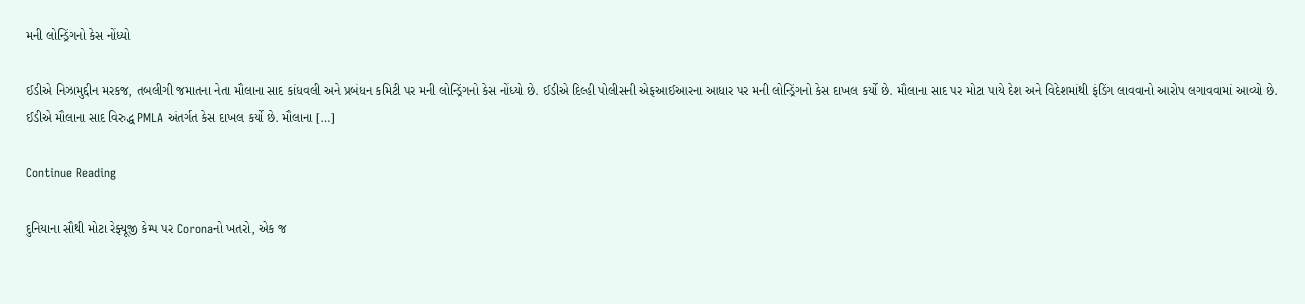મની લોન્ડ્રિંગનો કેસ નોંધ્યો

ઈડીએ નિઝામુદ્દીન મરકજ, તબલીગી જમાતના નેતા મૌલાના સાદ કાંધવલી અને પ્રબંધન કમિટી પર મની લોન્ડ્રિંગનો કેસ નોંધ્યો છે. ઈડીએ દિલ્હી પોલીસની એફઆઈઆરના આધાર પર મની લોન્ડ્રિંગનો કેસ દાખલ કર્યો છે. મૌલાના સાદ પર મોટા પાયે દેશ અને વિદેશમાંથી ફંડિંગ લાવવાનો આરોપ લગાવવામાં આવ્યો છે. ઈડીએ મૌલાના સાદ વિરુદ્ધ PMLA અંતર્ગત કેસ દાખલ કર્યો છે. મૌલાના […]

Continue Reading

દુનિયાના સૌથી મોટા રેફ્યૂજી કેમ્પ પર Coronaનો ખતરો, એક જ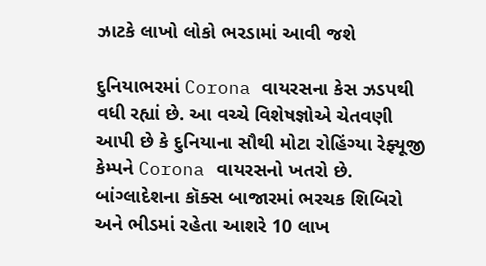ઝાટકે લાખો લોકો ભરડામાં આવી જશે

દુનિયાભરમાં Corona વાયરસના કેસ ઝડપથી વધી રહ્યાં છે. આ વચ્ચે વિશેષજ્ઞોએ ચેતવણી આપી છે કે દુનિયાના સૌથી મોટા રોહિંગ્યા રેફ્યૂજી કેમ્પને Corona વાયરસનો ખતરો છે. બાંગ્લાદેશના કૉક્સ બાજારમાં ભરચક શિબિરો અને ભીડમાં રહેતા આશરે 10 લાખ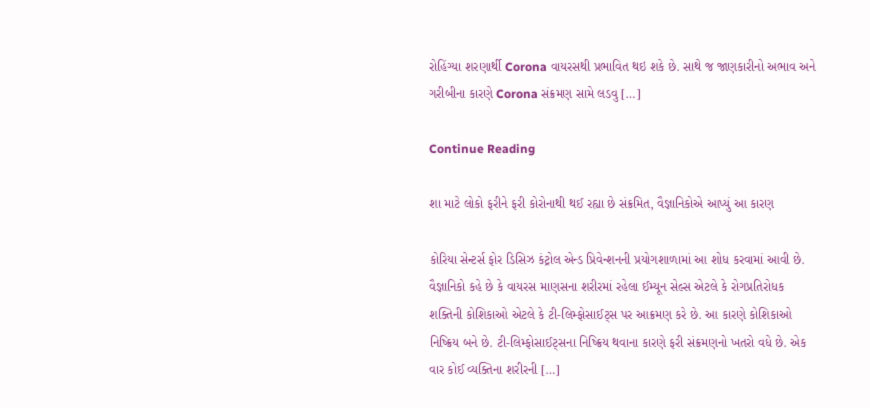રોહિંગ્યા શરણાર્થી Corona વાયરસથી પ્રભાવિત થઇ શકે છે. સાથે જ જાણકારીનો અભાવ અને ગરીબીના કારણે Corona સંક્રમણ સામે લડવુ […]

Continue Reading

શા માટે લોકો ફરીને ફરી કોરોનાથી થઈ રહ્યા છે સંક્રમિત, વૈજ્ઞાનિકોએ આપ્યું આ કારણ

કોરિયા સેન્ટર્સ ફોર ડિસિઝ કંટ્રોલ એન્ડ પ્રિવેન્શનની પ્રયોગશાળામાં આ શોધ કરવામાં આવી છે. વૈજ્ઞાનિકો કહે છે કે વાયરસ માણસના શરીરમાં રહેલા ઈમ્યૂન સેલ્સ એટલે કે રોગપ્રતિરોધક શક્તિની કોશિકાઓ એટલે કે ટી-લિમ્ફોસાઈટ્સ પર આક્રમણ કરે છે. આ કારણે કોશિકાઓ નિષ્ક્રિય બને છે. ટી-લિમ્ફોસાઈટ્સના નિષ્ક્રિય થવાના કારણે ફરી સંક્રમણનો ખતરો વધે છે. એક વાર કોઈ વ્યક્તિના શરીરની […]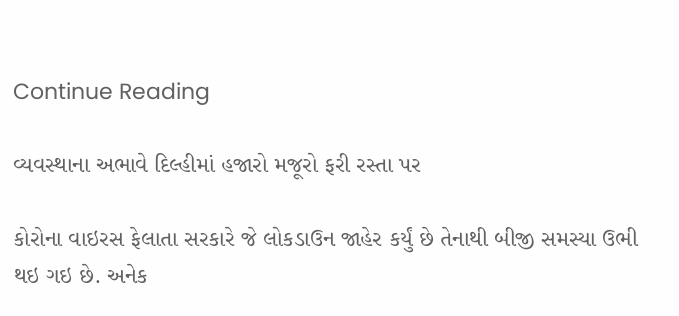Continue Reading

વ્યવસ્થાના અભાવે દિલ્હીમાં હજારો મજૂરો ફરી રસ્તા પર

કોરોના વાઇરસ ફેલાતા સરકારે જે લોકડાઉન જાહેર કર્યું છે તેનાથી બીજી સમસ્યા ઉભી થઇ ગઇ છે. અનેક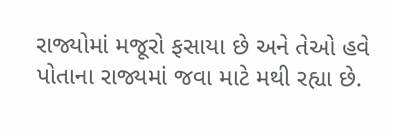રાજ્યોમાં મજૂરો ફસાયા છે અને તેઓ હવે પોતાના રાજ્યમાં જવા માટે મથી રહ્યા છે.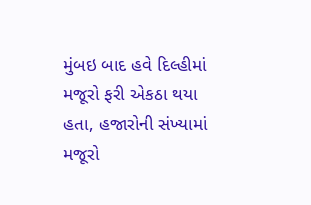મુંબઇ બાદ હવે દિલ્હીમાં મજૂરો ફરી એકઠા થયા હતા, હજારોની સંખ્યામાં મજૂરો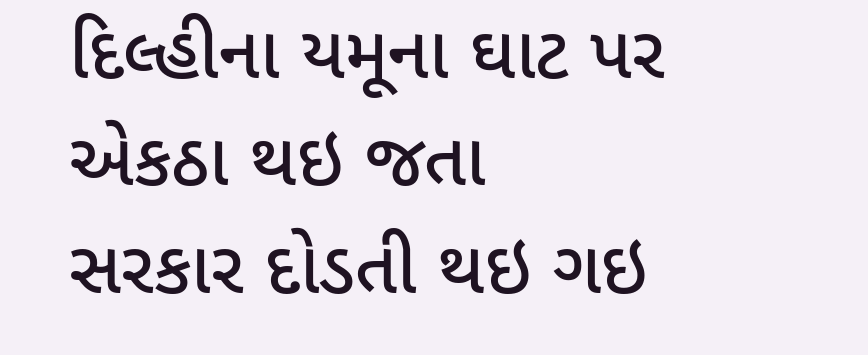દિલ્હીના યમૂના ઘાટ પર એકઠા થઇ જતા સરકાર દોડતી થઇ ગઇ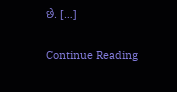છે. […]

Continue Reading